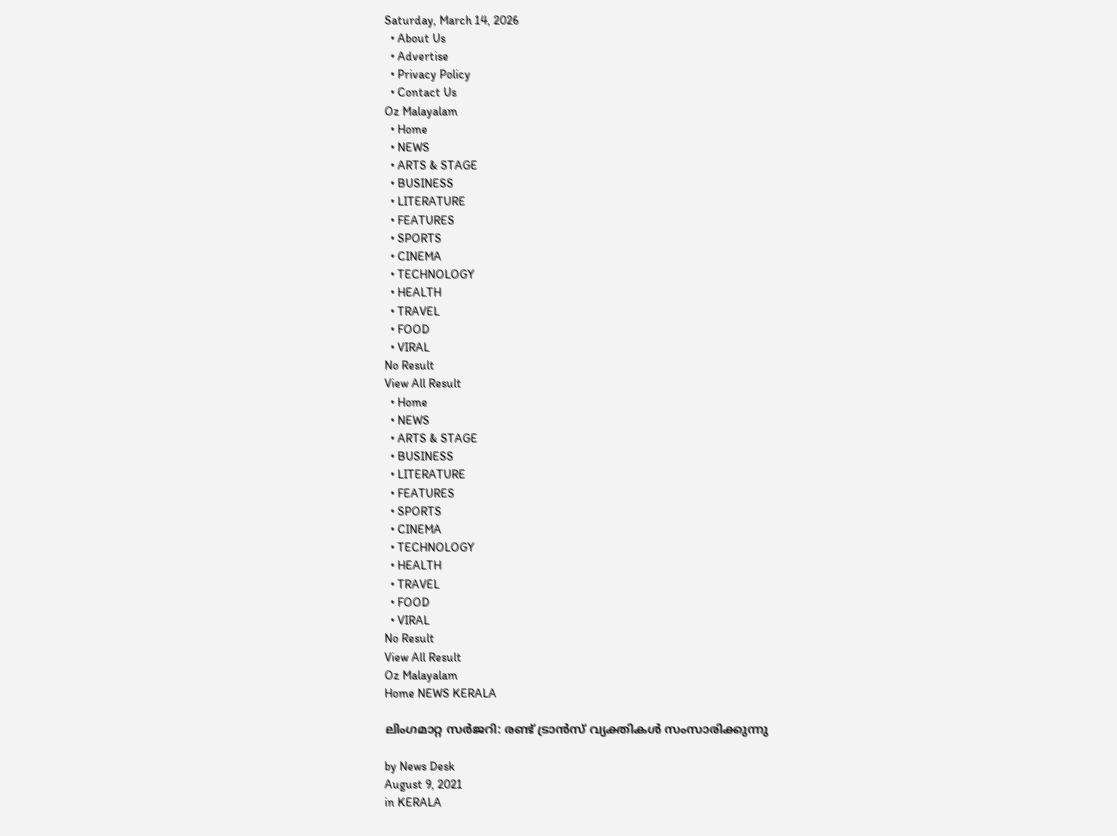Saturday, March 14, 2026
  • About Us
  • Advertise
  • Privacy Policy
  • Contact Us
Oz Malayalam
  • Home
  • NEWS
  • ARTS & STAGE
  • BUSINESS
  • LITERATURE
  • FEATURES
  • SPORTS
  • CINEMA
  • TECHNOLOGY
  • HEALTH
  • TRAVEL
  • FOOD
  • VIRAL
No Result
View All Result
  • Home
  • NEWS
  • ARTS & STAGE
  • BUSINESS
  • LITERATURE
  • FEATURES
  • SPORTS
  • CINEMA
  • TECHNOLOGY
  • HEALTH
  • TRAVEL
  • FOOD
  • VIRAL
No Result
View All Result
Oz Malayalam
Home NEWS KERALA

ലിംഗമാറ്റ സര്‍ജറി: രണ്ട് ട്രാൻസ് വ്യക്തികള്‍ സംസാരിക്കുന്നു

by News Desk
August 9, 2021
in KERALA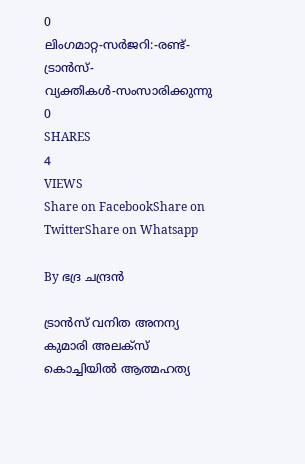0
ലിംഗമാറ്റ-സര്‍ജറി:-രണ്ട്-ട്രാൻസ്-വ്യക്തികള്‍-സംസാരിക്കുന്നു
0
SHARES
4
VIEWS
Share on FacebookShare on TwitterShare on Whatsapp

By ഭദ്ര ചന്ദ്രൻ

ട്രാൻസ്‍ വനിത അനന്യ കുമാരി അലക്സ് കൊച്ചിയില്‍ ആത്മഹത്യ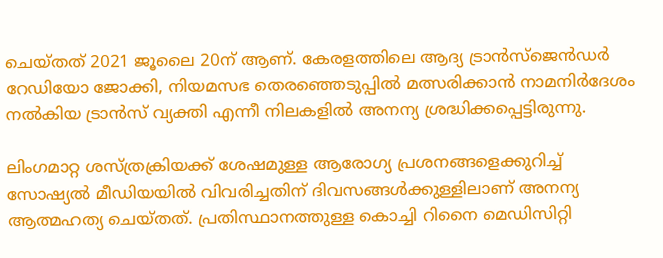ചെയ്‍തത് 2021 ജൂലൈ 20ന് ആണ്. കേരളത്തിലെ ആദ്യ ട്രാൻസ്ജെൻഡര്‍ റേഡിയോ ജോക്കി, നിയമസഭ തെരഞ്ഞെടുപ്പില്‍ മത്സരിക്കാന്‍ നാമനിര്‍ദേശം നല്‍കിയ ട്രാൻസ് വ്യക്തി എന്നീ നിലകളില്‍ അനന്യ ശ്രദ്ധിക്കപ്പെട്ടിരുന്നു.

ലിംഗമാറ്റ ശസ്ത്രക്രിയക്ക് ശേഷമുള്ള ആരോഗ്യ പ്രശനങ്ങളെക്കുറിച്ച് സോഷ്യല്‍ മീഡിയയില്‍ വിവരിച്ചതിന് ദിവസങ്ങള്‍ക്കുള്ളിലാണ് അനന്യ ആത്മഹത്യ ചെയ്‍തത്. പ്രതിസ്ഥാനത്തുള്ള കൊച്ചി റിനൈ മെഡിസിറ്റി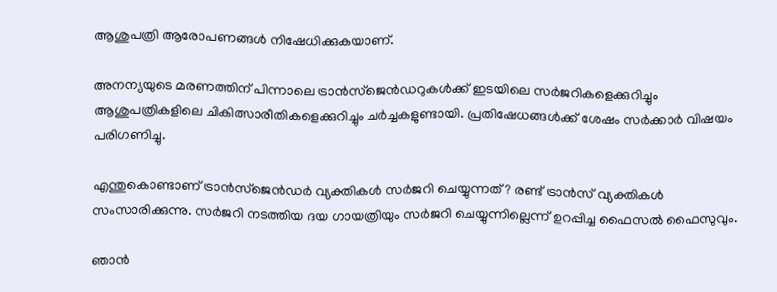ആശുപത്രി ആരോപണങ്ങള്‍ നിഷേധിക്കുകയാണ്.

അനന്യയുടെ മരണത്തിന് പിന്നാലെ ട്രാൻസ്ജെൻഡറുകള്‍ക്ക് ഇടയിലെ സര്‍ജറികളെക്കുറിച്ചും ആശുപത്രികളിലെ ചികിത്സാരീതികളെക്കുറിച്ചും ചര്‍ച്ചകളുണ്ടായി. പ്രതിഷേധങ്ങള്‍ക്ക് ശേഷം സര്‍ക്കാര്‍ വിഷയം പരിഗണിച്ചു.

എന്തുകൊണ്ടാണ് ട്രാൻസ്‍ജെന്‍ഡര്‍ വ്യക്തികള്‍ സര്‍ജറി ചെയ്യുന്നത്? രണ്ട് ട്രാൻസ് വ്യക്തികള്‍ സംസാരിക്കുന്നു. സർജറി നടത്തിയ ദയ ഗായത്രിയും സർജറി ചെയ്യുന്നില്ലെന്ന് ഉറപ്പിച്ച ഫൈസൽ ഫൈസുവും.

ഞാന്‍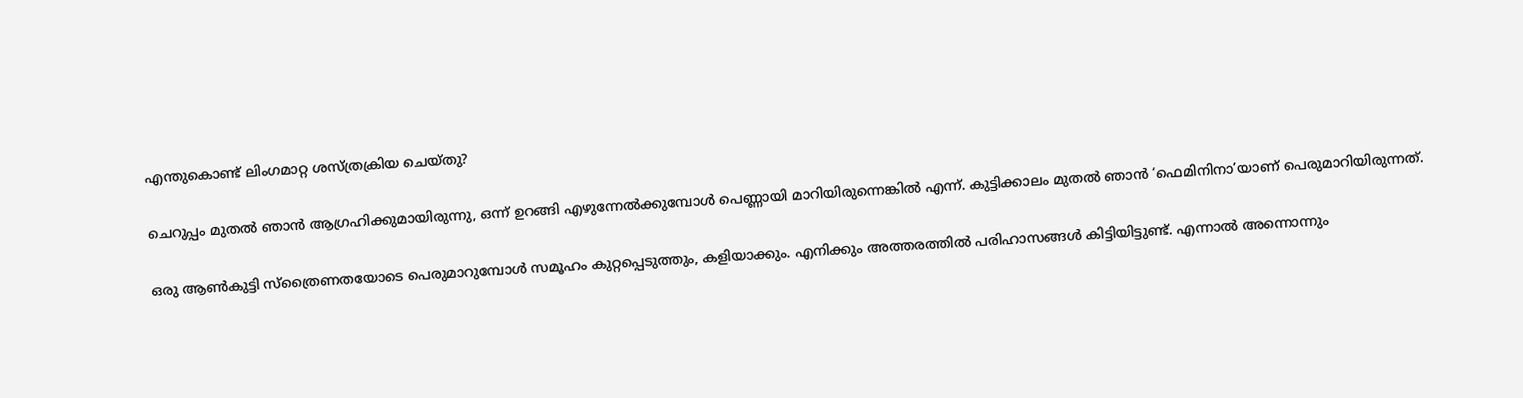എന്തുകൊണ്ട് ലിംഗമാറ്റ ശസ്ത്രക്രിയ ചെയ്‍തു?

ചെറുപ്പം മുതല്‍ ഞാന്‍ ആഗ്രഹിക്കുമായിരുന്നു, ഒന്ന് ഉറങ്ങി എഴുന്നേല്‍ക്കുമ്പോള്‍ പെണ്ണായി മാറിയിരുന്നെങ്കില്‍ എന്ന്. കുട്ടിക്കാലം മുതല്‍ ഞാന്‍ ‘ഫെമിനിനാ’യാണ് പെരുമാറിയിരുന്നത്.

ഒരു ആണ്‍കുട്ടി സ്ത്രൈണതയോടെ പെരുമാറുമ്പോള്‍ സമൂഹം കുറ്റപ്പെടുത്തും, കളിയാക്കും. എനിക്കും അത്തരത്തില്‍ പരിഹാസങ്ങള്‍ കിട്ടിയിട്ടുണ്ട്. എന്നാല്‍ അന്നൊന്നും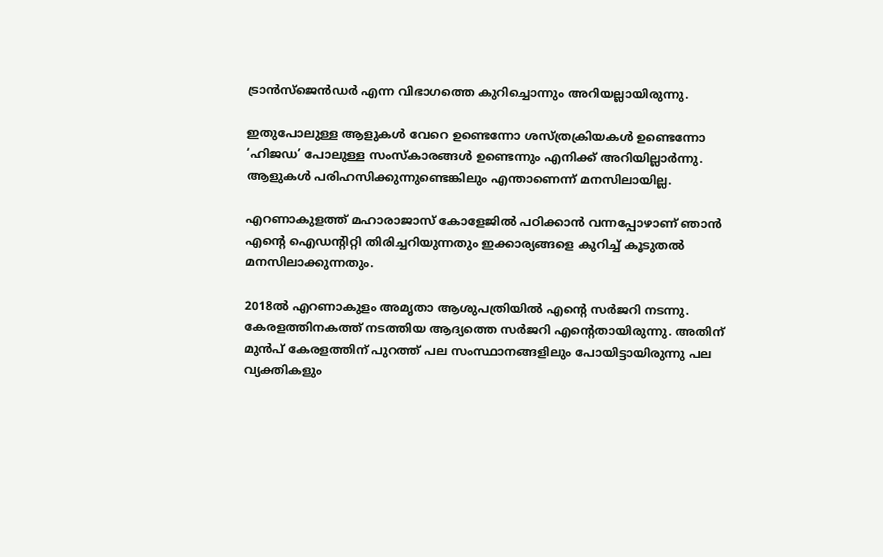ട്രാന്‍സ്‌ജെൻ‍ഡര്‍ എന്ന വിഭാഗത്തെ കുറിച്ചൊന്നും അറിയല്ലായിരുന്നു.

ഇതുപോലുള്ള ആളുകള്‍ വേറെ ഉണ്ടെന്നോ ശസ്ത്രക്രിയകള്‍ ഉണ്ടെന്നോ ‘ഹിജഡ’ പോലുള്ള സംസ്‌കാരങ്ങള്‍ ഉണ്ടെന്നും എനിക്ക് അറിയില്ലാര്‍ന്നു. ആളുകള്‍ പരിഹസിക്കുന്നുണ്ടെങ്കിലും എന്താണെന്ന് മനസിലായില്ല.

എറണാകുളത്ത് മഹാരാജാസ് കോളേജില്‍ പഠിക്കാന്‍ വന്നപ്പോഴാണ് ഞാന്‍ എന്‍റെ ഐഡന്‍റിറ്റി തിരിച്ചറിയുന്നതും ഇക്കാര്യങ്ങളെ കുറിച്ച് കൂടുതല്‍ മനസിലാക്കുന്നതും.

2018ല്‍ എറണാകുളം അമൃതാ ആശുപത്രിയില്‍ എന്‍റെ സര്‍ജറി നടന്നു. കേരളത്തിനകത്ത് നടത്തിയ ആദ്യത്തെ സര്‍ജറി എന്‍റെതായിരുന്നു. അതിന് മുൻപ് കേരളത്തിന് പുറത്ത് പല സംസ്ഥാനങ്ങളിലും പോയിട്ടായിരുന്നു പല വ്യക്തികളും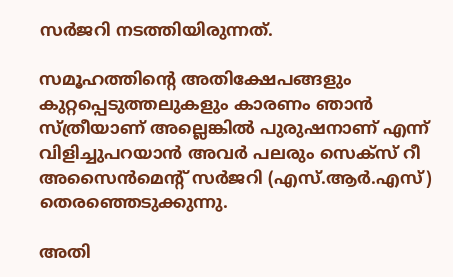സര്‍ജറി നടത്തിയിരുന്നത്.

സമൂഹത്തിന്റെ അതിക്ഷേപങ്ങളും കുറ്റപ്പെടുത്തലുകളും കാരണം ഞാന്‍ സ്ത്രീയാണ് അല്ലെങ്കില്‍ പുരുഷനാണ് എന്ന് വിളിച്ചുപറയാന്‍ അവര്‍ പലരും സെക്സ് റീ അസൈന്‍മെന്റ് സര്‍ജറി (എസ്.ആര്‍.എസ്) തെരഞ്ഞെടുക്കുന്നു.

അതി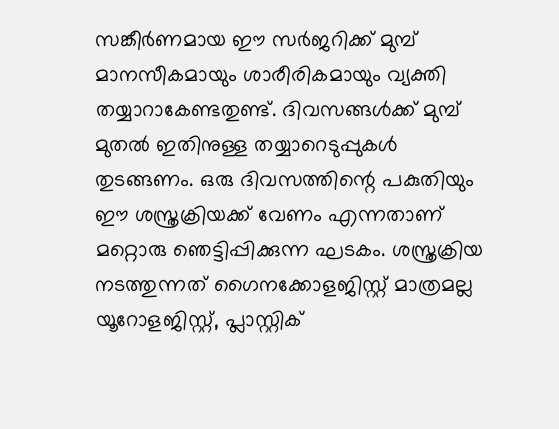സങ്കീര്‍ണമായ ഈ സര്‍ജറിക്ക് മുമ്പ് മാനസീകമായും ശാരീരികമായും വ്യക്തി തയ്യാറാകേണ്ടതുണ്ട്. ദിവസങ്ങള്‍ക്ക് മുമ്പ് മുതല്‍ ഇതിനുള്ള തയ്യാറെടുപ്പുകള്‍ തുടങ്ങണം. ഒരു ദിവസത്തിന്റെ പകുതിയും ഈ ശസ്ത്രക്രിയക്ക് വേണം എന്നതാണ് മറ്റൊരു ഞെട്ടിപ്പിക്കുന്ന ഘടകം. ശസ്ത്രക്രിയ നടത്തുന്നത് ഗൈനക്കോളജിസ്റ്റ് മാത്രമല്ല യൂറോളജിസ്റ്റ്, പ്ലാസ്റ്റിക്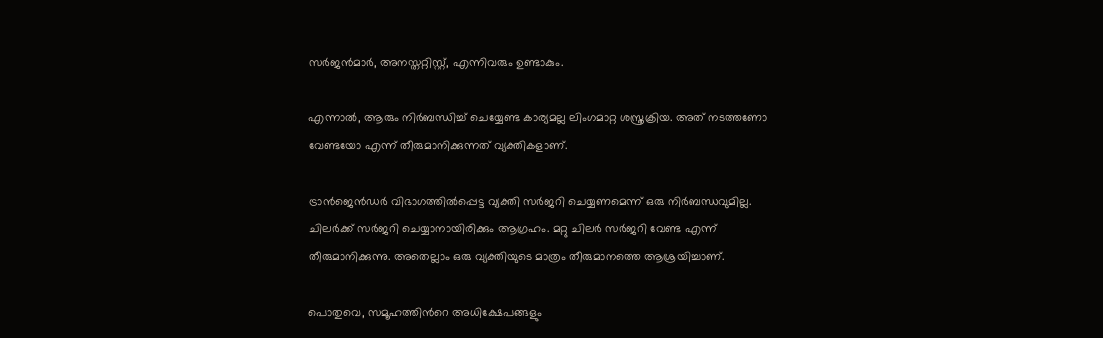സര്‍ജന്‍മാര്‍, അനസ്തറ്റിസ്റ്റ്, എന്നിവരും ഉണ്ടാകും.

എന്നാല്‍, ആരും നിര്‍ബന്ധിച്ച് ചെയ്യേണ്ട കാര്യമല്ല ലിംഗമാറ്റ ശസ്ത്രക്രിയ. അത് നടത്തണോ വേണ്ടയോ എന്ന് തീരുമാനിക്കുന്നത് വ്യക്തികളാണ്.

ട്രാന്‍ജെന്‍ഡര്‍ വിഭാഗത്തില്‍പ്പെട്ട വ്യക്തി സര്‍ജറി ചെയ്യണമെന്ന് ഒരു നിര്‍ബന്ധവുമില്ല. ചിലര്‍ക്ക് സര്‍ജറി ചെയ്യാനായിരിക്കും ആഗ്രഹം. മറ്റു ചിലര്‍ സര്‍ജറി വേണ്ട എന്ന് തീരുമാനിക്കുന്നു. അതെല്ലാം ഒരു വ്യക്തിയുടെ മാത്രം തീരുമാനത്തെ ആശ്രയിച്ചാണ്.

പൊതുവെ, സമൂഹത്തിന്‍റെ അധിക്ഷേപങ്ങളും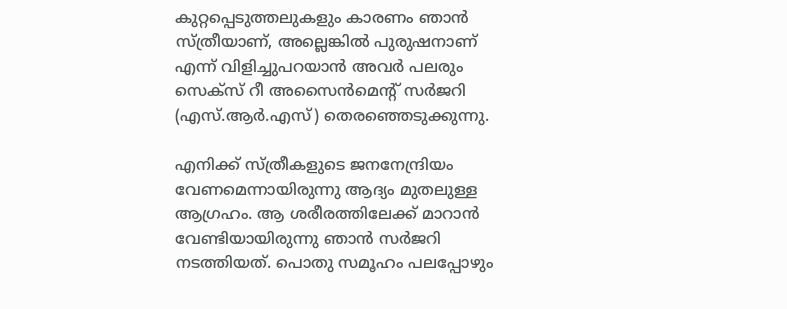കുറ്റപ്പെടുത്തലുകളും കാരണം ഞാന്‍ സ്ത്രീയാണ്, അല്ലെങ്കില്‍ പുരുഷനാണ് എന്ന് വിളിച്ചുപറയാന്‍ അവര്‍ പലരും സെക്സ് റീ അസൈന്‍മെന്‍റ് സര്‍ജറി (എസ്.ആര്‍.എസ്) തെരഞ്ഞെടുക്കുന്നു.

എനിക്ക് സ്ത്രീകളുടെ ജനനേന്ദ്രിയം വേണമെന്നായിരുന്നു ആദ്യം മുതലുള്ള ആഗ്രഹം. ആ ശരീരത്തിലേക്ക് മാറാന്‍ വേണ്ടിയായിരുന്നു ഞാന്‍ സര്‍ജറി നടത്തിയത്. പൊതു സമൂഹം പലപ്പോഴും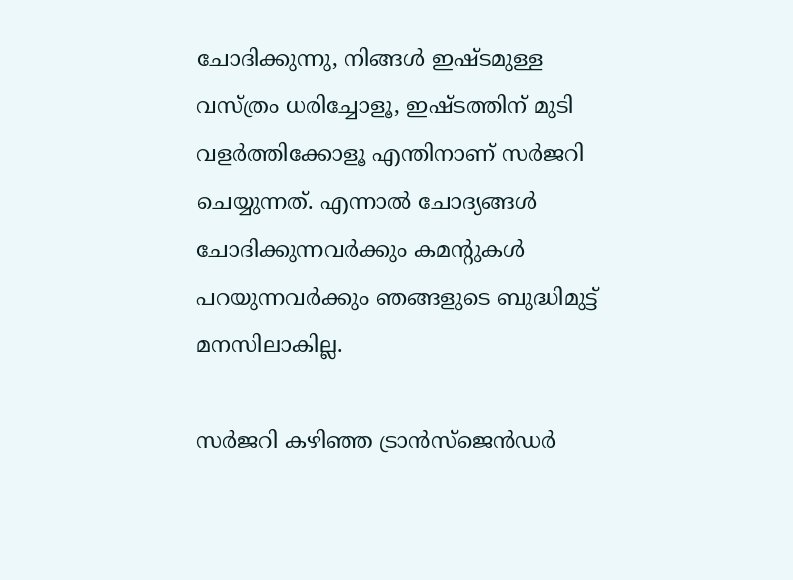ചോദിക്കുന്നു, നിങ്ങള്‍ ഇഷ്ടമുള്ള വസ്ത്രം ധരിച്ചോളൂ, ഇഷ്ടത്തിന് മുടി വളര്‍ത്തിക്കോളൂ എന്തിനാണ് സര്‍ജറി ചെയ്യുന്നത്. എന്നാല്‍ ചോദ്യങ്ങള്‍ ചോദിക്കുന്നവര്‍ക്കും കമന്റുകള്‍ പറയുന്നവര്‍ക്കും ഞങ്ങളുടെ ബുദ്ധിമുട്ട് മനസിലാകില്ല.

സര്‍ജറി കഴിഞ്ഞ ട്രാന്‍സ്‍ജെൻഡര്‍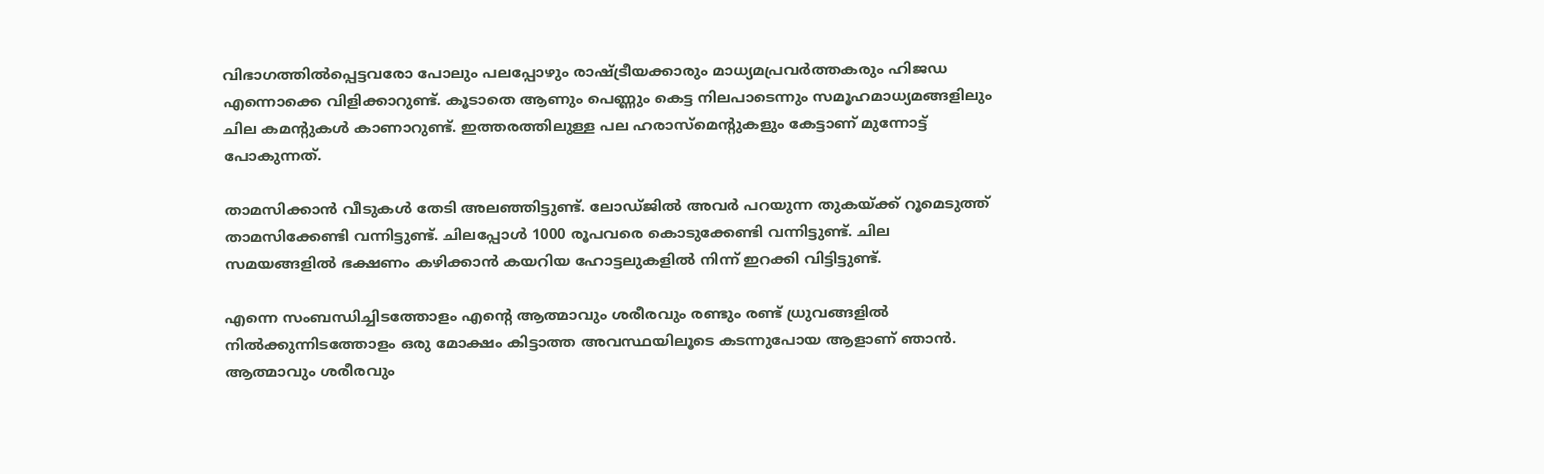വിഭാഗത്തില്‍പ്പെട്ടവരോ പോലും പലപ്പോഴും രാഷ്ട്രീയക്കാരും മാധ്യമപ്രവര്‍ത്തകരും ഹിജഡ എന്നൊക്കെ വിളിക്കാറുണ്ട്. കൂടാതെ ആണും പെണ്ണും കെട്ട നിലപാടെന്നും സമൂഹമാധ്യമങ്ങളിലും ചില കമന്‍റുകള്‍ കാണാറുണ്ട്. ഇത്തരത്തിലുള്ള പല ഹരാസ്‍മെന്‍റുകളും കേട്ടാണ് മുന്നോട്ട് പോകുന്നത്.

താമസിക്കാന്‍ വീടുകള്‍ തേടി അലഞ്ഞിട്ടുണ്ട്. ലോഡ്‍ജില്‍ അവര്‍ പറയുന്ന തുകയ്‍ക്ക് റൂമെടുത്ത് താമസിക്കേണ്ടി വന്നിട്ടുണ്ട്. ചിലപ്പോള്‍ 1000 രൂപവരെ കൊടുക്കേണ്ടി വന്നിട്ടുണ്ട്. ചില സമയങ്ങളില്‍ ഭക്ഷണം കഴിക്കാന്‍ കയറിയ ഹോട്ടലുകളില്‍ നിന്ന് ഇറക്കി വിട്ടിട്ടുണ്ട്.

എന്നെ സംബന്ധിച്ചിടത്തോളം എന്റെ ആത്മാവും ശരീരവും രണ്ടും രണ്ട് ധ്രുവങ്ങളില്‍ നില്‍ക്കുന്നിടത്തോളം ഒരു മോക്ഷം കിട്ടാത്ത അവസ്ഥയിലൂടെ കടന്നുപോയ ആളാണ് ഞാന്‍. ആത്മാവും ശരീരവും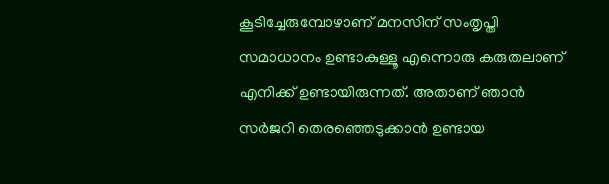കൂടിച്ചേരുമ്പോഴാണ് മനസിന് സംതൃപ്തി സമാധാനം ഉണ്ടാകുള്ളൂ എന്നൊരു കരുതലാണ് എനിക്ക് ഉണ്ടായിരുന്നത്. അതാണ് ഞാന്‍ സര്‍ജറി തെരഞ്ഞെടുക്കാന്‍ ഉണ്ടായ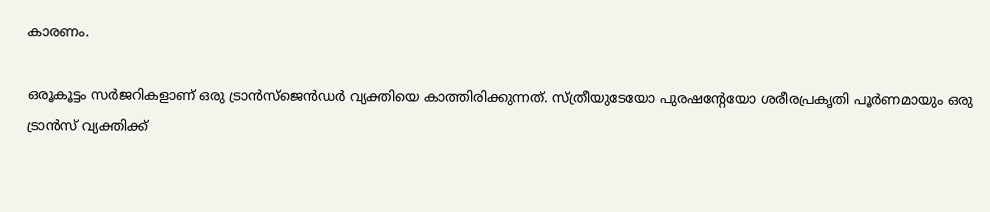കാരണം.

ഒരൂകൂട്ടം സര്‍ജറികളാണ് ഒരു ട്രാന്‍സ്‌ജെന്‍ഡര്‍ വ്യക്തിയെ കാത്തിരിക്കുന്നത്. സ്ത്രീയുടേയോ പുരഷന്റേയോ ശരീരപ്രകൃതി പൂര്‍ണമായും ഒരു ട്രാന്‍സ് വ്യക്തിക്ക്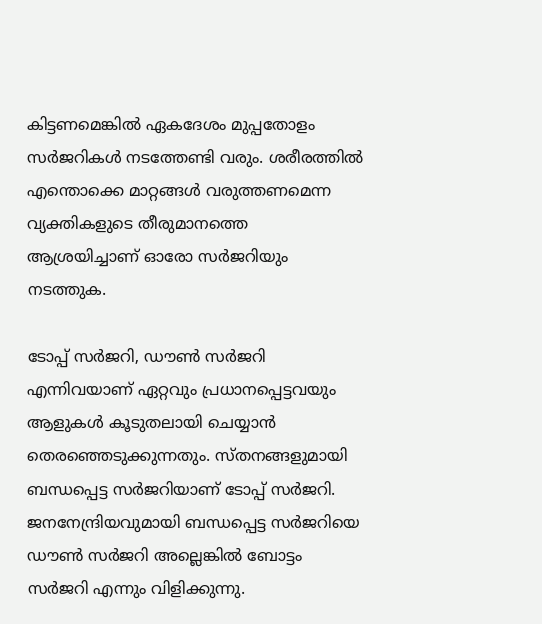കിട്ടണമെങ്കില്‍ ഏകദേശം മുപ്പതോളം സര്‍ജറികള്‍ നടത്തേണ്ടി വരും. ശരീരത്തില്‍ എന്തൊക്കെ മാറ്റങ്ങള്‍ വരുത്തണമെന്ന വ്യക്തികളുടെ തീരുമാനത്തെ ആശ്രയിച്ചാണ് ഓരോ സര്‍ജറിയും നടത്തുക.

ടോപ്പ് സര്‍ജറി, ഡൗണ്‍ സര്‍ജറി എന്നിവയാണ് ഏറ്റവും പ്രധാനപ്പെട്ടവയും ആളുകള്‍ കൂടുതലായി ചെയ്യാന്‍ തെരഞ്ഞെടുക്കുന്നതും. സ്തനങ്ങളുമായി ബന്ധപ്പെട്ട സര്‍ജറിയാണ് ടോപ്പ് സര്‍ജറി. ജനനേന്ദ്രിയവുമായി ബന്ധപ്പെട്ട സര്‍ജറിയെ ഡൗണ്‍ സര്‍ജറി അല്ലെങ്കില്‍ ബോട്ടം സര്‍ജറി എന്നും വിളിക്കുന്നു.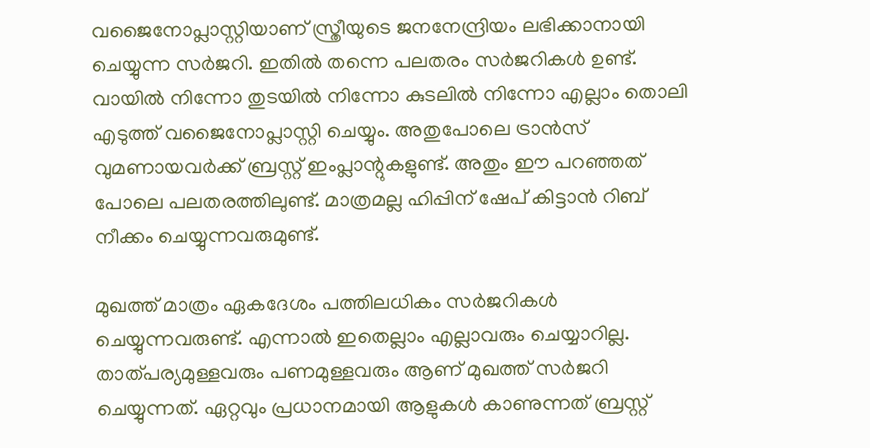വജൈനോപ്ലാസ്റ്റിയാണ് സ്ത്രീയുടെ ജനനേന്ദ്രിയം ലഭിക്കാനായി ചെയ്യുന്ന സര്‍ജറി. ഇതില്‍ തന്നെ പലതരം സര്‍ജറികള്‍ ഉണ്ട്. വായില്‍ നിന്നോ തുടയില്‍ നിന്നോ കുടലില്‍ നിന്നോ എല്ലാം തൊലി എടുത്ത് വജൈനോപ്ലാസ്റ്റി ചെയ്യും. അതുപോലെ ട്രാന്‍സ് വുമണായവര്‍ക്ക് ബ്രസ്റ്റ് ഇംപ്ലാന്റുകളുണ്ട്. അതും ഈ പറഞ്ഞത് പോലെ പലതരത്തിലുണ്ട്. മാത്രമല്ല ഹിപ്പിന് ഷേപ് കിട്ടാന്‍ റിബ് നീക്കം ചെയ്യുന്നവരുമുണ്ട്.

മുഖത്ത് മാത്രം ഏകദേശം പത്തിലധികം സര്‍ജറികള്‍ ചെയ്യുന്നവരുണ്ട്. എന്നാല്‍ ഇതെല്ലാം എല്ലാവരും ചെയ്യാറില്ല. താത്പര്യമുള്ളവരും പണമുള്ളവരും ആണ് മുഖത്ത് സര്‍ജറി ചെയ്യുന്നത്. ഏറ്റവും പ്രധാനമായി ആളുകള്‍ കാണുന്നത് ബ്രസ്റ്റ്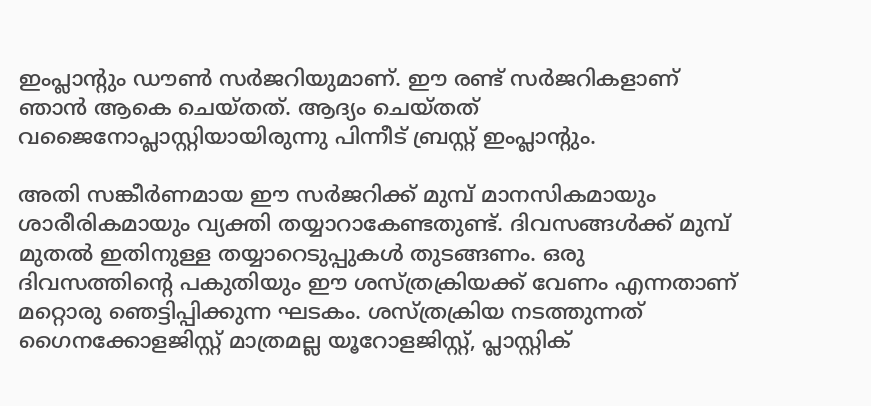ഇംപ്ലാന്റും ഡൗണ്‍ സര്‍ജറിയുമാണ്. ഈ രണ്ട് സര്‍ജറികളാണ് ഞാന്‍ ആകെ ചെയ്തത്. ആദ്യം ചെയ്തത് വജൈനോപ്ലാസ്റ്റിയായിരുന്നു പിന്നീട് ബ്രസ്റ്റ് ഇംപ്ലാന്റും.

അതി സങ്കീര്‍ണമായ ഈ സര്‍ജറിക്ക് മുമ്പ് മാനസികമായും ശാരീരികമായും വ്യക്തി തയ്യാറാകേണ്ടതുണ്ട്. ദിവസങ്ങള്‍ക്ക് മുമ്പ് മുതല്‍ ഇതിനുള്ള തയ്യാറെടുപ്പുകള്‍ തുടങ്ങണം. ഒരു ദിവസത്തിന്റെ പകുതിയും ഈ ശസ്ത്രക്രിയക്ക് വേണം എന്നതാണ് മറ്റൊരു ഞെട്ടിപ്പിക്കുന്ന ഘടകം. ശസ്ത്രക്രിയ നടത്തുന്നത് ഗൈനക്കോളജിസ്റ്റ് മാത്രമല്ല യൂറോളജിസ്റ്റ്, പ്ലാസ്റ്റിക്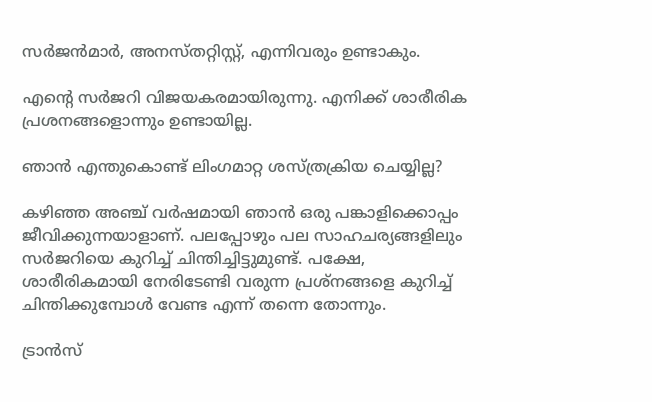സര്‍ജന്‍മാര്‍, അനസ്തറ്റിസ്റ്റ്, എന്നിവരും ഉണ്ടാകും.

എന്‍റെ സര്‍ജറി വിജയകരമായിരുന്നു. എനിക്ക് ശാരീരിക പ്രശനങ്ങളൊന്നും ഉണ്ടായില്ല.

ഞാന്‍ എന്തുകൊണ്ട് ലിംഗമാറ്റ ശസ്ത്രക്രിയ ചെയ്യില്ല?

കഴിഞ്ഞ അഞ്ച് വര്‍ഷമായി ഞാന്‍ ഒരു പങ്കാളിക്കൊപ്പം ജീവിക്കുന്നയാളാണ്. പലപ്പോഴും പല സാഹചര്യങ്ങളിലും സര്‍ജറിയെ കുറിച്ച് ചിന്തിച്ചിട്ടുമുണ്ട്. പക്ഷേ, ശാരീരികമായി നേരിടേണ്ടി വരുന്ന പ്രശ്‌നങ്ങളെ കുറിച്ച് ചിന്തിക്കുമ്പോള്‍ വേണ്ട എന്ന് തന്നെ തോന്നും.

ട്രാൻസ്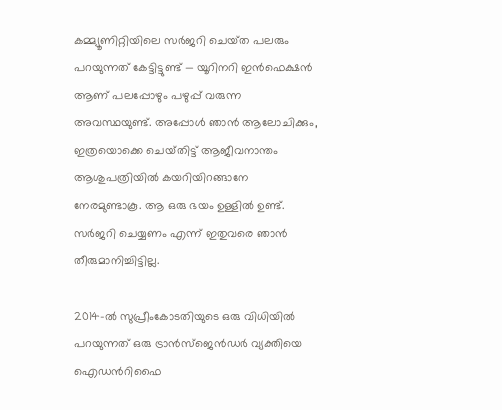കമ്മ്യൂണിറ്റിയിലെ സര്‍ജറി ചെയ്‍ത പലരും പറയുന്നത് കേട്ടിട്ടുണ്ട് — യൂറിനറി ഇന്‍ഫെക്ഷന്‍ ആണ് പലപ്പോഴും പഴുപ്പ് വരുന്ന അവസ്ഥയുണ്ട്. അപ്പോള്‍ ഞാന്‍ ആലോചിക്കും, ഇത്രയൊക്കെ ചെയ്‍തിട്ട് ആജീവനാന്തം ആശുപത്രിയില്‍ കയറിയിറങ്ങാനേ നേരമുണ്ടാകൂ. ആ ഒരു ഭയം ഉള്ളില്‍ ഉണ്ട്. സര്‍ജറി ചെയ്യണം എന്ന് ഇതുവരെ ഞാന്‍ തീരുമാനിച്ചിട്ടില്ല.

2014-ല്‍ സുപ്രീംകോടതിയുടെ ഒരു വിധിയില്‍ പറയുന്നത് ഒരു ട്രാന്‍സ്‌ജെന്‍ഡര്‍ വ്യക്തിയെ ഐഡന്‍റിഫൈ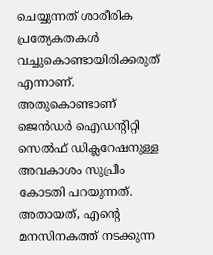ചെയ്യുന്നത് ശാരീരിക പ്രത്യേകതകള്‍ വച്ചുകൊണ്ടായിരിക്കരുത് എന്നാണ്. അതുകൊണ്ടാണ് ജെന്‍ഡര്‍ ഐഡന്‍റിറ്റി സെല്‍ഫ് ഡിക്ലറേഷനുള്ള അവകാശം സുപ്രീം കോടതി പറയുന്നത്. അതായത്, എന്‍റെ മനസിനകത്ത് നടക്കുന്ന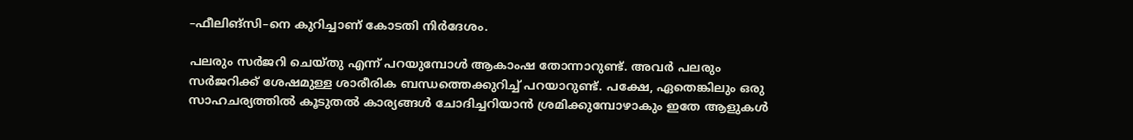–ഫീലിങ്‌സി–നെ കുറിച്ചാണ് കോടതി നിര്‍ദേശം.

പലരും സര്‍ജറി ചെയ്തു എന്ന് പറയുമ്പോള്‍ ആകാംഷ തോന്നാറുണ്ട്. അവര്‍ പലരും സര്‍ജറിക്ക് ശേഷമുള്ള ശാരീരിക ബന്ധത്തെക്കുറിച്ച് പറയാറുണ്ട്. പക്ഷേ, ഏതെങ്കിലും ഒരു സാഹചര്യത്തില്‍ കൂടുതല്‍ കാര്യങ്ങള്‍ ചോദിച്ചറിയാന്‍ ശ്രമിക്കുമ്പോഴാകും ഇതേ ആളുകള്‍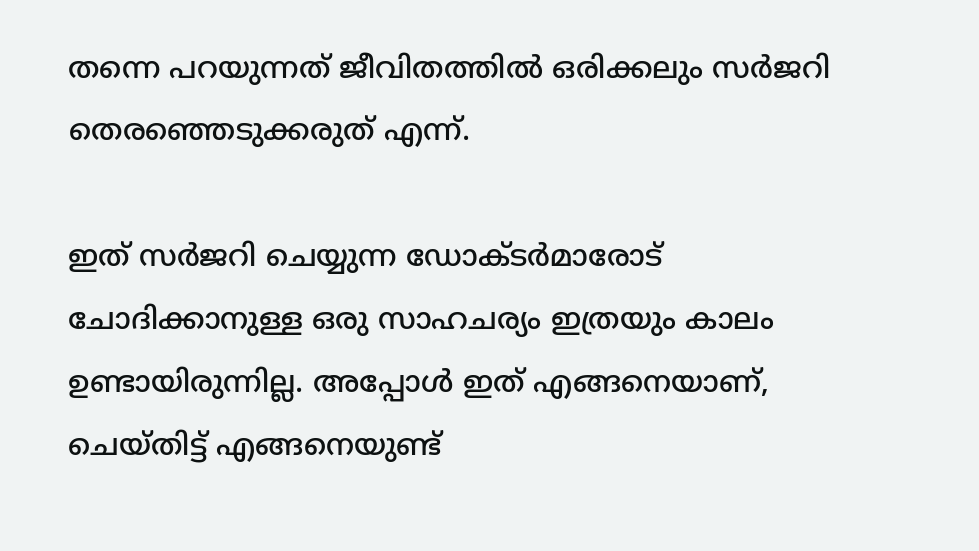തന്നെ പറയുന്നത് ജീവിതത്തില്‍ ഒരിക്കലും സര്‍ജറി തെരഞ്ഞെടുക്കരുത് എന്ന്.

ഇത് സര്‍ജറി ചെയ്യുന്ന ഡോക്ടര്‍മാരോട് ചോദിക്കാനുള്ള ഒരു സാഹചര്യം ഇത്രയും കാലം ഉണ്ടായിരുന്നില്ല. അപ്പോള്‍ ഇത് എങ്ങനെയാണ്, ചെയ്തിട്ട് എങ്ങനെയുണ്ട്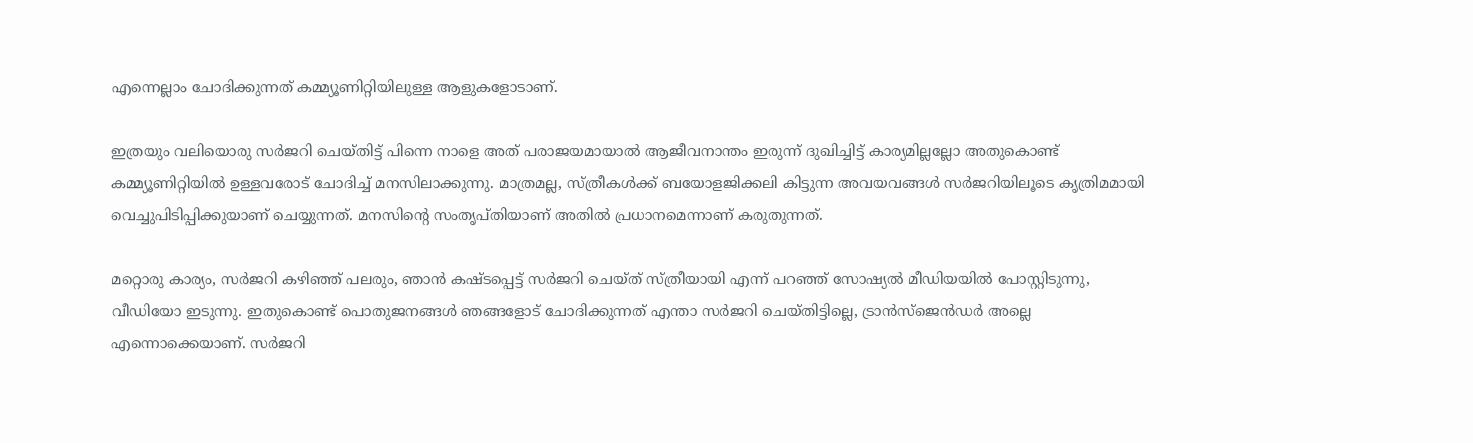എന്നെല്ലാം ചോദിക്കുന്നത് കമ്മ്യൂണിറ്റിയിലുള്ള ആളുകളോടാണ്.

ഇത്രയും വലിയൊരു സര്‍ജറി ചെയ്തിട്ട് പിന്നെ നാളെ അത് പരാജയമായാല്‍ ആജീവനാന്തം ഇരുന്ന് ദുഖിച്ചിട്ട് കാര്യമില്ലല്ലോ അതുകൊണ്ട് കമ്മ്യൂണിറ്റിയില്‍ ഉള്ളവരോട് ചോദിച്ച് മനസിലാക്കുന്നു. മാത്രമല്ല, സ്ത്രീകള്‍ക്ക് ബയോളജിക്കലി കിട്ടുന്ന അവയവങ്ങള്‍ സര്‍ജറിയിലൂടെ കൃത്രിമമായി വെച്ചുപിടിപ്പിക്കുയാണ് ചെയ്യുന്നത്. മനസിന്‍റെ സംതൃപ്‍തിയാണ് അതില്‍ പ്രധാനമെന്നാണ് കരുതുന്നത്.

മറ്റൊരു കാര്യം, സര്‍ജറി കഴിഞ്ഞ് പലരും, ഞാന്‍ കഷ്ടപ്പെട്ട് സര്‍ജറി ചെയ്‍ത്‍ സ്ത്രീയായി എന്ന് പറഞ്ഞ് സോഷ്യല്‍ മീഡിയയില്‍ പോസ്റ്റിടുന്നു, വീഡിയോ ഇടുന്നു. ഇതുകൊണ്ട് പൊതുജനങ്ങള്‍ ഞങ്ങളോട് ചോദിക്കുന്നത് എന്താ സര്‍ജറി ചെയ്തിട്ടില്ലെ, ട്രാന്‍സ്‌ജെന്‍ഡര്‍ അല്ലെ എന്നൊക്കെയാണ്. സര്‍ജറി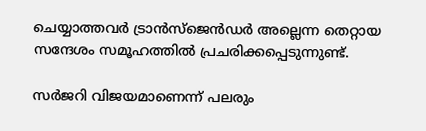ചെയ്യാത്തവര്‍ ട്രാൻസ്‍ജെൻഡര്‍ അല്ലെന്ന തെറ്റായ സന്ദേശം സമൂഹത്തില്‍ പ്രചരിക്കപ്പെടുന്നുണ്ട്.

സര്‍ജറി വിജയമാണെന്ന് പലരും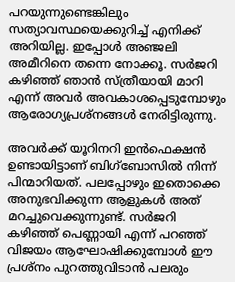പറയുന്നുണ്ടെങ്കിലും സത്യാവസ്ഥയെക്കുറിച്ച് എനിക്ക് അറിയില്ല. ഇപ്പോള്‍ അഞ്ജലി അമീറിനെ തന്നെ നോക്കൂ. സര്‍ജറി കഴിഞ്ഞ് ഞാന്‍ സ്ത്രീയായി മാറി എന്ന് അവര്‍ അവകാശപ്പെടുമ്പോഴും ആരോഗ്യപ്രശ്‌നങ്ങള്‍ നേരിട്ടിരുന്നു.

അവര്‍ക്ക് യൂറിനറി ഇന്‍ഫെക്ഷന്‍ ഉണ്ടായിട്ടാണ് ബിഗ്‌ബോസില്‍ നിന്ന് പിന്മാറിയത്. പലപ്പോഴും ഇതൊക്കെ അനുഭവിക്കുന്ന ആളുകള്‍ അത് മറച്ചുവെക്കുന്നുണ്ട്. സര്‍ജറി കഴിഞ്ഞ് പെണ്ണായി എന്ന് പറഞ്ഞ് വിജയം ആഘോഷിക്കുമ്പോള്‍ ഈ പ്രശ്‌നം പുറത്തുവിടാന്‍ പലരും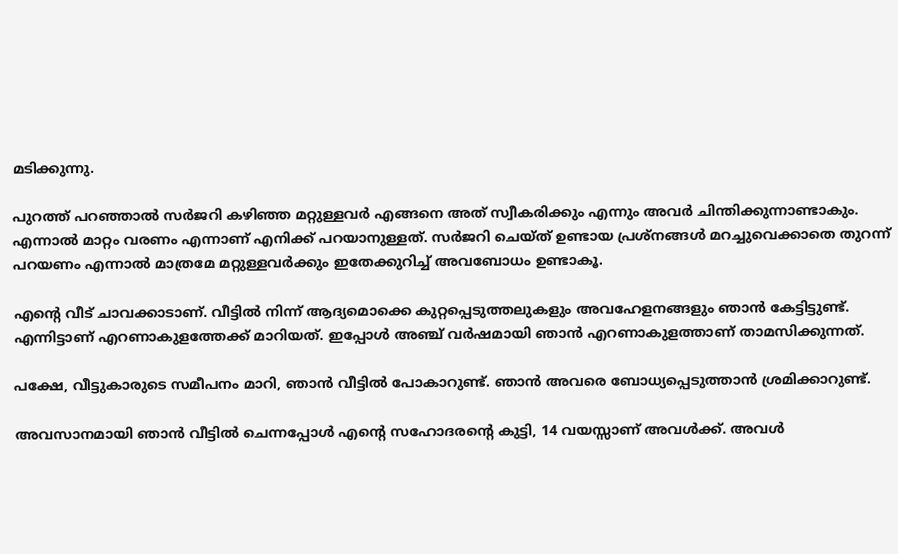മടിക്കുന്നു.

പുറത്ത് പറഞ്ഞാല്‍ സര്‍ജറി കഴിഞ്ഞ മറ്റുള്ളവര്‍ എങ്ങനെ അത് സ്വീകരിക്കും എന്നും അവര്‍ ചിന്തിക്കുന്നാണ്ടാകും. എന്നാല്‍ മാറ്റം വരണം എന്നാണ് എനിക്ക് പറയാനുള്ളത്. സര്‍ജറി ചെയ്ത് ഉണ്ടായ പ്രശ്‌നങ്ങള്‍ മറച്ചുവെക്കാതെ തുറന്ന് പറയണം എന്നാല്‍ മാത്രമേ മറ്റുള്ളവര്‍ക്കും ഇതേക്കുറിച്ച് അവബോധം ഉണ്ടാകൂ.

എന്‍റെ വീട് ചാവക്കാടാണ്. വീട്ടില്‍ നിന്ന് ആദ്യമൊക്കെ കുറ്റപ്പെടുത്തലുകളും അവഹേളനങ്ങളും ഞാന്‍ കേട്ടിട്ടുണ്ട്. എന്നിട്ടാണ് എറണാകുളത്തേക്ക് മാറിയത്. ഇപ്പോള്‍ അഞ്ച് വര്‍ഷമായി ഞാന്‍ എറണാകുളത്താണ് താമസിക്കുന്നത്.

പക്ഷേ, വീട്ടുകാരുടെ സമീപനം മാറി, ഞാന്‍ വീട്ടില്‍ പോകാറുണ്ട്. ഞാന്‍ അവരെ ബോധ്യപ്പെടുത്താന്‍ ശ്രമിക്കാറുണ്ട്.

അവസാനമായി ഞാന്‍ വീട്ടില്‍ ചെന്നപ്പോള്‍ എന്‍റെ സഹോദരന്‍റെ കുട്ടി, 14 വയസ്സാണ് അവള്‍ക്ക്. അവള്‍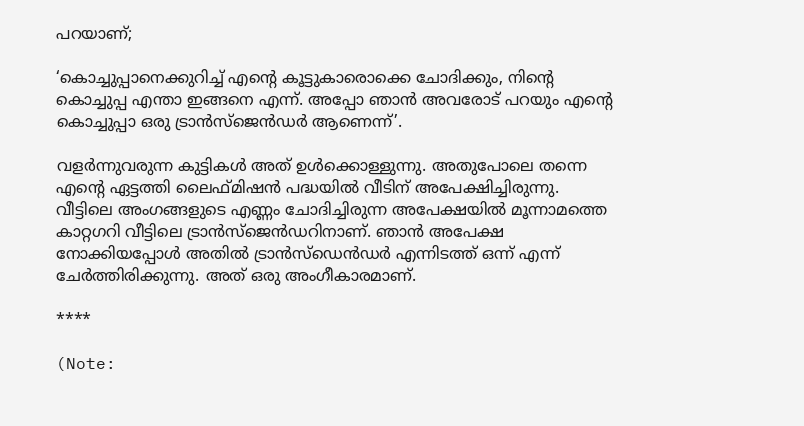പറയാണ്;

‘കൊച്ചുപ്പാനെക്കുറിച്ച് എന്‍റെ കൂട്ടുകാരൊക്കെ ചോദിക്കും, നിന്‍റെ കൊച്ചുപ്പ എന്താ ഇങ്ങനെ എന്ന്. അപ്പോ ഞാന്‍ അവരോട് പറയും എന്‍റെ കൊച്ചുപ്പാ ഒരു ട്രാന്‍സ്‌ജെന്‍ഡര്‍ ആണെന്ന്’.

വളര്‍ന്നുവരുന്ന കുട്ടികള്‍ അത് ഉള്‍ക്കൊള്ളുന്നു. അതുപോലെ തന്നെ എന്‍റെ ഏട്ടത്തി ലൈഫ്‍മിഷന്‍ പദ്ധയില്‍ വീടിന് അപേക്ഷിച്ചിരുന്നു. വീട്ടിലെ അംഗങ്ങളുടെ എണ്ണം ചോദിച്ചിരുന്ന അപേക്ഷയില്‍ മൂന്നാമത്തെ കാറ്റഗറി വീട്ടിലെ ട്രാന്‍സ്‌ജെന്‍ഡറിനാണ്. ഞാന്‍ അപേക്ഷ നോക്കിയപ്പോള്‍ അതില്‍ ട്രാന്‍സ്‌ഡെന്‍ഡര്‍ എന്നിടത്ത് ഒന്ന് എന്ന് ചേര്‍ത്തിരിക്കുന്നു. അത് ഒരു അംഗീകാരമാണ്.

****

(Note: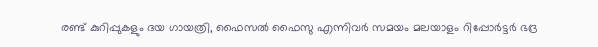രണ്ട് കുറിപ്പുകളും ദയ ഗായത്രി, ഫൈസല്‍ ഫൈസു എന്നിവർ സമയം മലയാളം റിപ്പോര്‍ട്ടര്‍ ഭദ്ര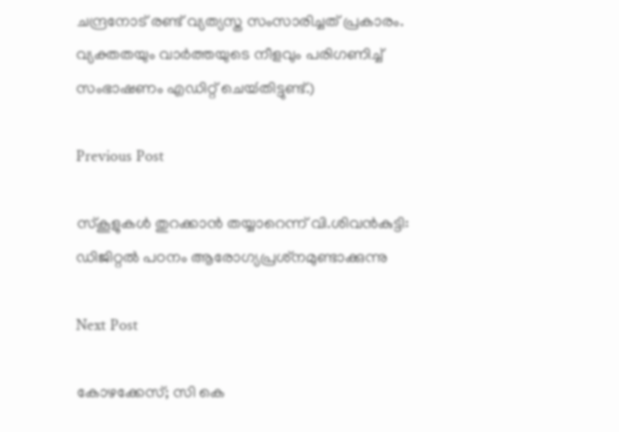ചന്ദ്രനോട് രണ്ട് വ്യത്യസ്ത സംസാരിച്ചത് പ്രകാരം. വ്യക്തതയും വാര്‍ത്തയുടെ നീളവും പരിഗണിച്ച് സംഭാഷണം എഡിറ്റ് ചെയ്‍തിട്ടുണ്ട്.)

Previous Post

സ്‌കൂളുകള്‍ തുറക്കാന്‍ തയ്യാറെന്ന് വി.ശിവന്‍കുട്ടി: ഡിജിറ്റല്‍ പഠനം ആരോഗ്യപ്രശ്‌നമുണ്ടാക്കുന്നു

Next Post

കോഴക്കേസ്‌; സി കെ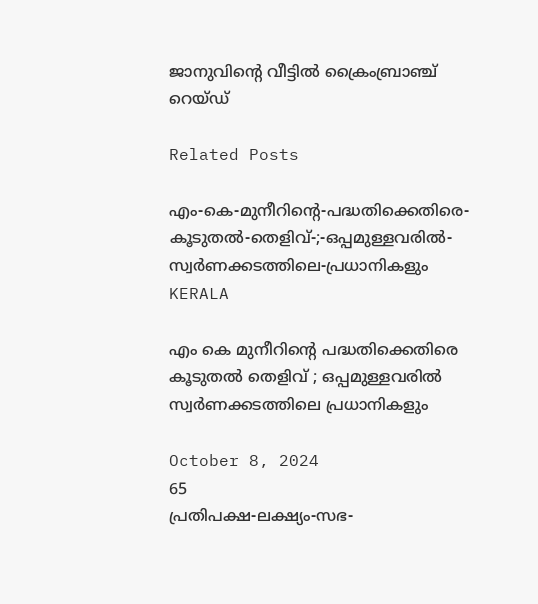ജാനുവിന്റെ വീട്ടിൽ ക്രൈംബ്രാഞ്ച്‌ റെയ്‌ഡ്‌

Related Posts

എം-കെ-മുനീറിന്റെ-പദ്ധതിക്കെതിരെ-കൂടുതൽ-തെളിവ്‌-;-ഒപ്പമുള്ളവരിൽ-
സ്വർണക്കടത്തിലെ-പ്രധാനികളും
KERALA

എം കെ മുനീറിന്റെ പദ്ധതിക്കെതിരെ കൂടുതൽ തെളിവ്‌ ; ഒപ്പമുള്ളവരിൽ
സ്വർണക്കടത്തിലെ പ്രധാനികളും

October 8, 2024
65
പ്രതിപക്ഷ-ലക്ഷ്യം-സഭ-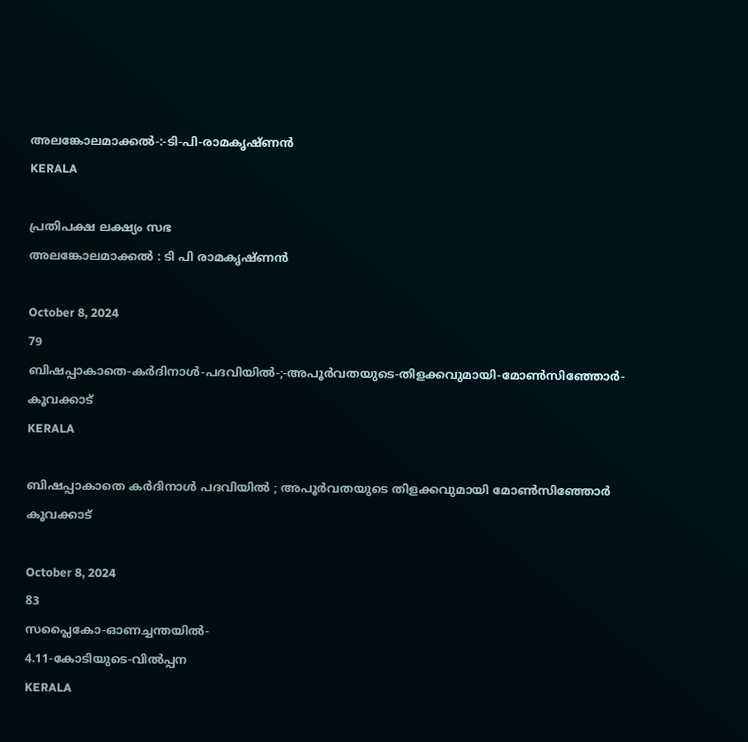അലങ്കോലമാക്കൽ-:-ടി-പി-രാമകൃഷ്‌ണൻ
KERALA

പ്രതിപക്ഷ ലക്ഷ്യം സഭ
അലങ്കോലമാക്കൽ : ടി പി രാമകൃഷ്‌ണൻ

October 8, 2024
79
ബിഷപ്പാകാതെ-കർദിനാൾ-പദവിയിൽ-;-അപൂർവതയുടെ-തിളക്കവുമായി-മോൺസിഞ്ഞോർ-കൂവക്കാട്‌
KERALA

ബിഷപ്പാകാതെ കർദിനാൾ പദവിയിൽ ; അപൂർവതയുടെ തിളക്കവുമായി മോൺസിഞ്ഞോർ കൂവക്കാട്‌

October 8, 2024
83
സപ്ലൈകോ-ഓണച്ചന്തയിൽ-
4.11-കോടിയുടെ-വിൽപ്പന
KERALA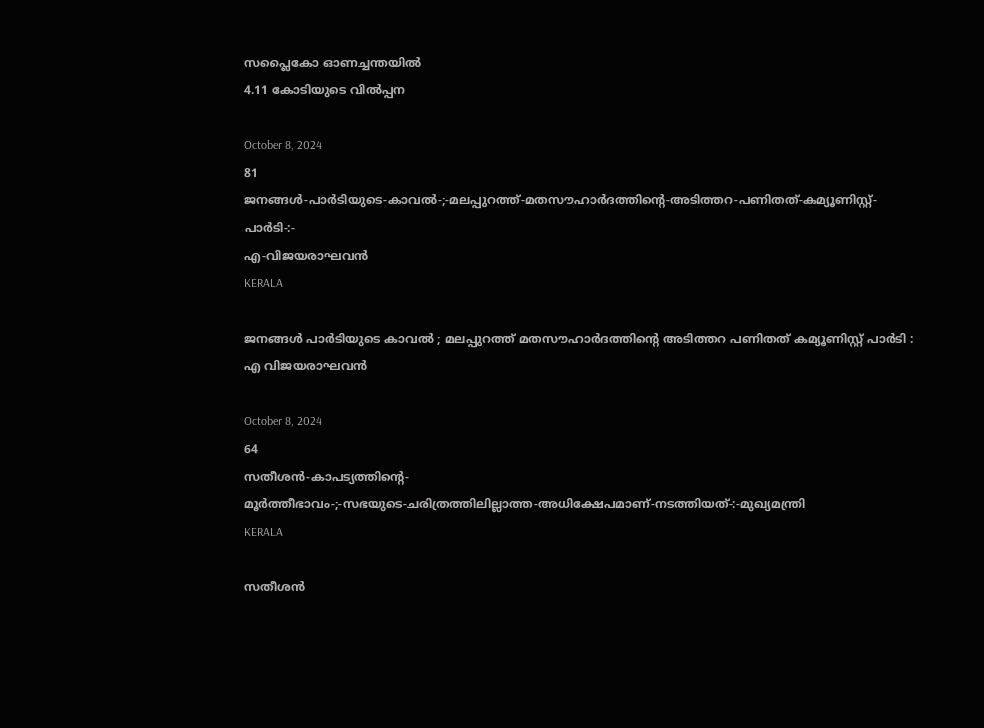സപ്ലൈകോ ഓണച്ചന്തയിൽ
4.11 കോടിയുടെ വിൽപ്പന

October 8, 2024
81
ജനങ്ങൾ-പാർടിയുടെ-കാവൽ-;-മലപ്പുറത്ത്-മതസൗഹാർദത്തിന്റെ-അടിത്തറ-പണിതത്-കമ്യൂണിസ്റ്റ്-പാർടി-:-
എ-വിജയരാഘവൻ
KERALA

ജനങ്ങൾ പാർടിയുടെ കാവൽ ; മലപ്പുറത്ത് മതസൗഹാർദത്തിന്റെ അടിത്തറ പണിതത് കമ്യൂണിസ്റ്റ് പാർടി :
എ വിജയരാഘവൻ

October 8, 2024
64
സതീശൻ-കാപട്യത്തിന്റെ-
മൂർത്തീഭാവം-;-സഭയുടെ-ചരിത്രത്തിലില്ലാത്ത-അധിക്ഷേപമാണ്‌-നടത്തിയത്‌-:-മുഖ്യമന്ത്രി
KERALA

സതീശൻ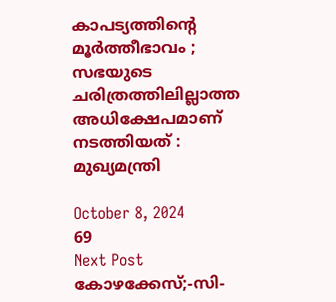കാപട്യത്തിന്റെ
മൂർത്തീഭാവം ; സഭയുടെ ചരിത്രത്തിലില്ലാത്ത അധിക്ഷേപമാണ്‌ നടത്തിയത്‌ : മുഖ്യമന്ത്രി

October 8, 2024
69
Next Post
കോഴക്കേസ്‌;-സി-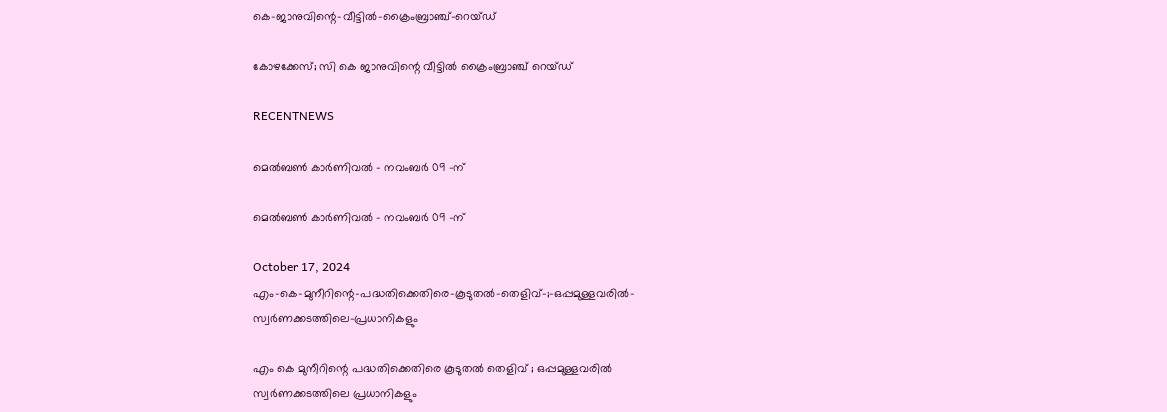കെ-ജാനുവിന്റെ-വീട്ടിൽ-ക്രൈംബ്രാഞ്ച്‌-റെയ്‌ഡ്‌

കോഴക്കേസ്‌; സി കെ ജാനുവിന്റെ വീട്ടിൽ ക്രൈംബ്രാഞ്ച്‌ റെയ്‌ഡ്‌

RECENTNEWS

മെൽബൺ കാർണിവൽ – നവംബർ 09 -ന്

മെൽബൺ കാർണിവൽ – നവംബർ 09 -ന്

October 17, 2024
എം-കെ-മുനീറിന്റെ-പദ്ധതിക്കെതിരെ-കൂടുതൽ-തെളിവ്‌-;-ഒപ്പമുള്ളവരിൽ-
സ്വർണക്കടത്തിലെ-പ്രധാനികളും

എം കെ മുനീറിന്റെ പദ്ധതിക്കെതിരെ കൂടുതൽ തെളിവ്‌ ; ഒപ്പമുള്ളവരിൽ
സ്വർണക്കടത്തിലെ പ്രധാനികളും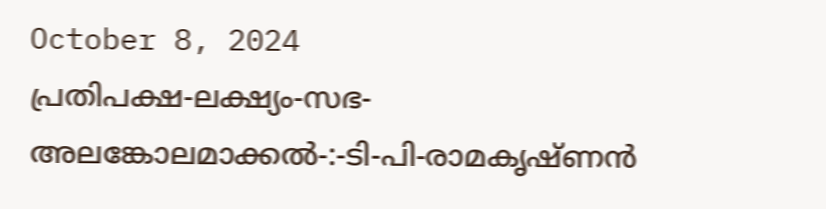October 8, 2024
പ്രതിപക്ഷ-ലക്ഷ്യം-സഭ-
അലങ്കോലമാക്കൽ-:-ടി-പി-രാമകൃഷ്‌ണൻ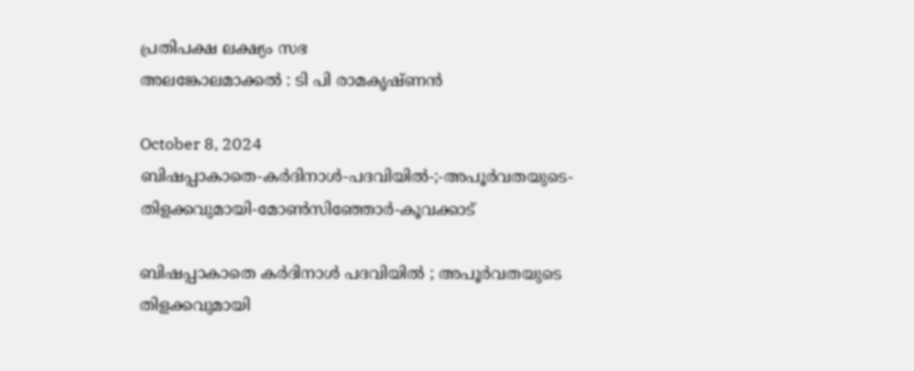പ്രതിപക്ഷ ലക്ഷ്യം സഭ
അലങ്കോലമാക്കൽ : ടി പി രാമകൃഷ്‌ണൻ

October 8, 2024
ബിഷപ്പാകാതെ-കർദിനാൾ-പദവിയിൽ-;-അപൂർവതയുടെ-തിളക്കവുമായി-മോൺസിഞ്ഞോർ-കൂവക്കാട്‌

ബിഷപ്പാകാതെ കർദിനാൾ പദവിയിൽ ; അപൂർവതയുടെ തിളക്കവുമായി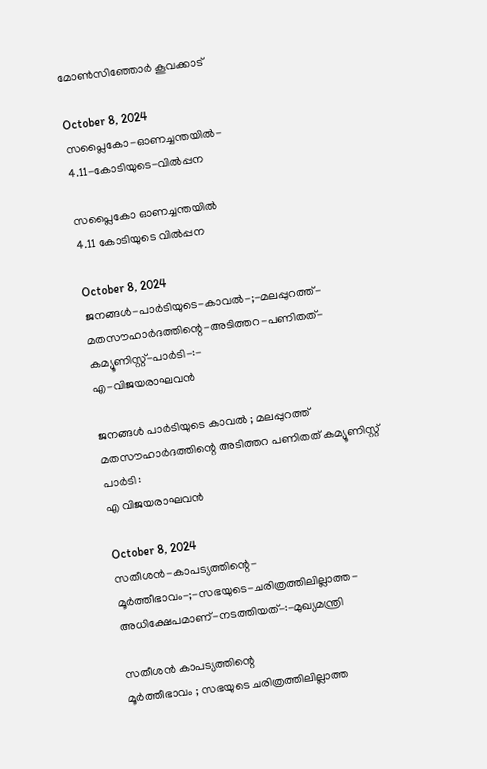മോൺസിഞ്ഞോർ കൂവക്കാട്‌

October 8, 2024
സപ്ലൈകോ-ഓണച്ചന്തയിൽ-
4.11-കോടിയുടെ-വിൽപ്പന

സപ്ലൈകോ ഓണച്ചന്തയിൽ
4.11 കോടിയുടെ വിൽപ്പന

October 8, 2024
ജനങ്ങൾ-പാർടിയുടെ-കാവൽ-;-മലപ്പുറത്ത്-മതസൗഹാർദത്തിന്റെ-അടിത്തറ-പണിതത്-കമ്യൂണിസ്റ്റ്-പാർടി-:-
എ-വിജയരാഘവൻ

ജനങ്ങൾ പാർടിയുടെ കാവൽ ; മലപ്പുറത്ത് മതസൗഹാർദത്തിന്റെ അടിത്തറ പണിതത് കമ്യൂണിസ്റ്റ് പാർടി :
എ വിജയരാഘവൻ

October 8, 2024
സതീശൻ-കാപട്യത്തിന്റെ-
മൂർത്തീഭാവം-;-സഭയുടെ-ചരിത്രത്തിലില്ലാത്ത-അധിക്ഷേപമാണ്‌-നടത്തിയത്‌-:-മുഖ്യമന്ത്രി

സതീശൻ കാപട്യത്തിന്റെ
മൂർത്തീഭാവം ; സഭയുടെ ചരിത്രത്തിലില്ലാത്ത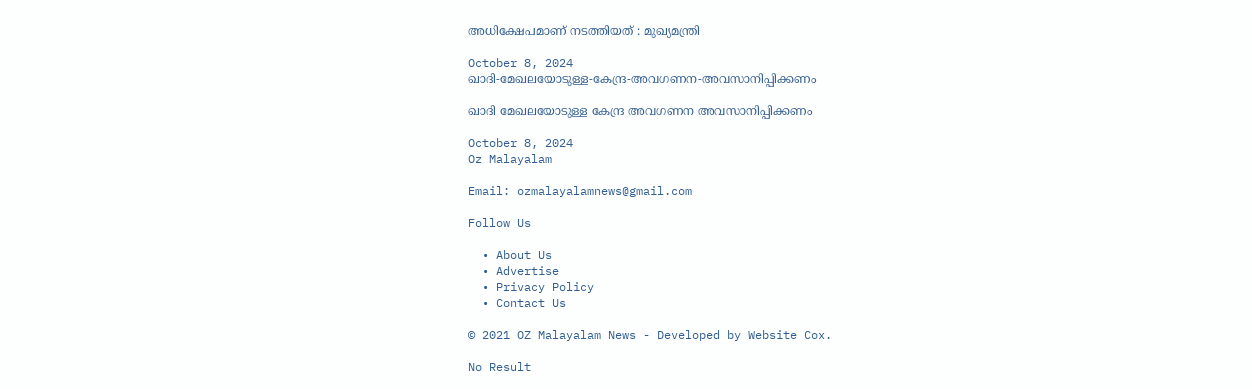അധിക്ഷേപമാണ്‌ നടത്തിയത്‌ : മുഖ്യമന്ത്രി

October 8, 2024
ഖാദി-മേഖലയോടുള്ള-കേന്ദ്ര-അവഗണന-അവസാനിപ്പിക്കണം

ഖാദി മേഖലയോടുള്ള കേന്ദ്ര അവഗണന അവസാനിപ്പിക്കണം

October 8, 2024
Oz Malayalam

Email: ozmalayalamnews@gmail.com

Follow Us

  • About Us
  • Advertise
  • Privacy Policy
  • Contact Us

© 2021 OZ Malayalam News - Developed by Website Cox.

No Result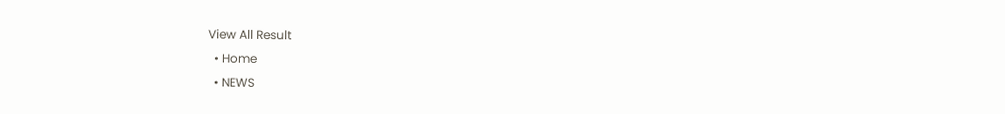View All Result
  • Home
  • NEWS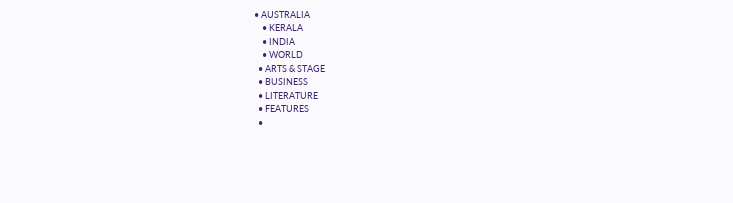• AUSTRALIA
    • KERALA
    • INDIA
    • WORLD
  • ARTS & STAGE
  • BUSINESS
  • LITERATURE
  • FEATURES
  •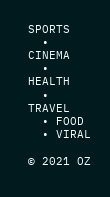SPORTS
  • CINEMA
  • HEALTH
  • TRAVEL
  • FOOD
  • VIRAL

© 2021 OZ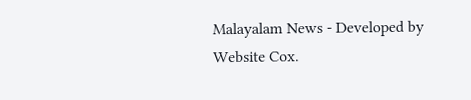Malayalam News - Developed by Website Cox.